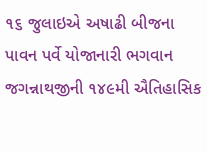૧૬ જુલાઇએ અષાઢી બીજના પાવન પર્વે યોજાનારી ભગવાન જગન્નાથજીની ૧૪૯મી ઐતિહાસિક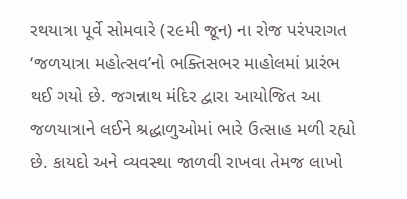રથયાત્રા પૂર્વે સોમવારે (૨૯મી જૂન) ના રોજ પરંપરાગત ‘જળયાત્રા મહોત્સવ’નો ભક્તિસભર માહોલમાં પ્રારંભ થઈ ગયો છે. જગન્નાથ મંદિર દ્વારા આયોજિત આ જળયાત્રાને લઈને શ્રદ્ધાળુઓમાં ભારે ઉત્સાહ મળી રહ્યો છે. કાયદો અને વ્યવસ્થા જાળવી રાખવા તેમજ લાખો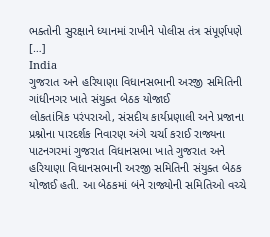ભક્તોની સુરક્ષાને ધ્યાનમાં રાખીને પોલીસ તંત્ર સંપૂર્ણપણે […]
India
ગુજરાત અને હરિયાણા વિધાનસભાની અરજી સમિતિની ગાંધીનગર ખાતે સંયુક્ત બેઠક યોજાઈ
લોકતાંત્રિક પરંપરાઓ, સંસદીય કાર્યપ્રણાલી અને પ્રજાના પ્રશ્નોના પારદર્શક નિવારણ અંગે ચર્ચા કરાઈ રાજ્યના પાટનગરમાં ગુજરાત વિધાનસભા ખાતે ગુજરાત અને હરિયાણા વિધાનસભાની અરજી સમિતિની સંયુક્ત બેઠક યોજાઈ હતી. આ બેઠકમાં બંને રાજ્યોની સમિતિઓ વચ્ચે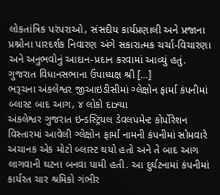લોકતાંત્રિક પરંપરાઓ, સંસદીય કાર્યપ્રણાલી અને પ્રજાના પ્રશ્નોના પારદર્શક નિવારણ અંગે સકારાત્મક ચર્ચા-વિચારણા અને અનુભવોનું આદાન-પ્રદાન કરવામાં આવ્યું હતું. ગુજરાત વિધાનસભાના ઉપાધ્યક્ષ શ્રી […]
ભરૂચના અંકલેશ્વર જીઆઇડીસીમાં ગ્લેક્ષોન ફાર્મા કંપનીમાં બ્લાસ્ટ બાદ આગ, ૪ લોકો દાઝ્યા
અંકલેશ્વર ગુજરાત ઇન્ડસ્ટ્રિયલ ડેવલપમેન્ટ કોર્પોરેશન વિસ્તારમાં આવેલી ગ્લેક્ષોન ફાર્મા નામની કંપનીમાં સોમવારે અચાનક એક મોટો બ્લાસ્ટ થયો હતો અને તે બાદ આગ લાગવાની ઘટના બનવા પામી હતી. આ દુર્ઘટનામાં કંપનીમાં કાર્યરત ચાર શ્રમિકો ગંભીર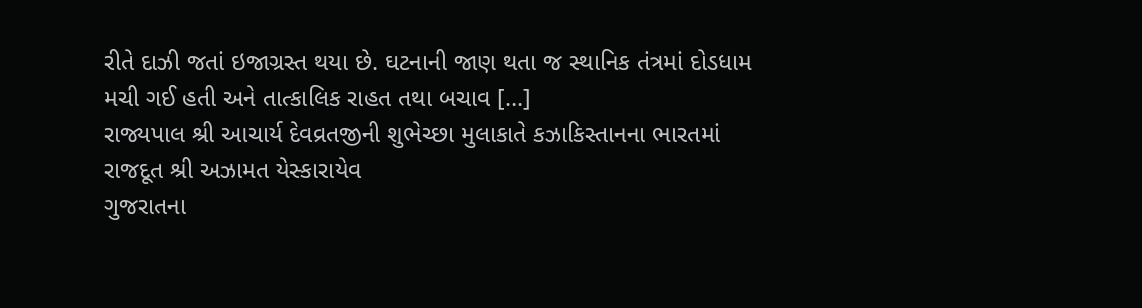રીતે દાઝી જતાં ઇજાગ્રસ્ત થયા છે. ઘટનાની જાણ થતા જ સ્થાનિક તંત્રમાં દોડધામ મચી ગઈ હતી અને તાત્કાલિક રાહત તથા બચાવ […]
રાજ્યપાલ શ્રી આચાર્ય દેવવ્રતજીની શુભેચ્છા મુલાકાતે કઝાકિસ્તાનના ભારતમાં રાજદૂત શ્રી અઝામત યેસ્કારાયેવ
ગુજરાતના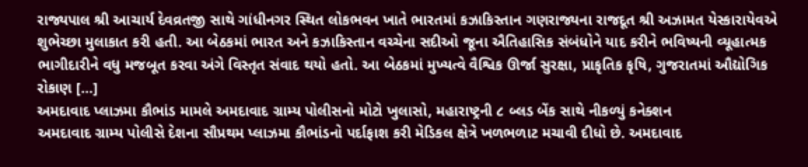રાજ્યપાલ શ્રી આચાર્ય દેવવ્રતજી સાથે ગાંધીનગર સ્થિત લોકભવન ખાતે ભારતમાં કઝાકિસ્તાન ગણરાજ્યના રાજદૂત શ્રી અઝામત યેસ્કારાયેવએ શુભેચ્છા મુલાકાત કરી હતી. આ બેઠકમાં ભારત અને કઝાકિસ્તાન વચ્ચેના સદીઓ જૂના ઐતિહાસિક સંબંધોને યાદ કરીને ભવિષ્યની વ્યૂહાત્મક ભાગીદારીને વધુ મજબૂત કરવા અંગે વિસ્તૃત સંવાદ થયો હતો. આ બેઠકમાં મુખ્યત્વે વૈશ્વિક ઊર્જા સુરક્ષા, પ્રાકૃતિક કૃષિ, ગુજરાતમાં ઔદ્યોગિક રોકાણ […]
અમદાવાદ પ્લાઝમા કૌભાંડ મામલે અમદાવાદ ગ્રામ્ય પોલીસનો મોટો ખુલાસો, મહારાષ્ટ્રની ૮ બ્લડ બેંક સાથે નીકળ્યું કનેક્શન
અમદાવાદ ગ્રામ્ય પોલીસે દેશના સૌપ્રથમ પ્લાઝમા કૌભાંડનો પર્દાફાશ કરી મેડિકલ ક્ષેત્રે ખળભળાટ મચાવી દીધો છે. અમદાવાદ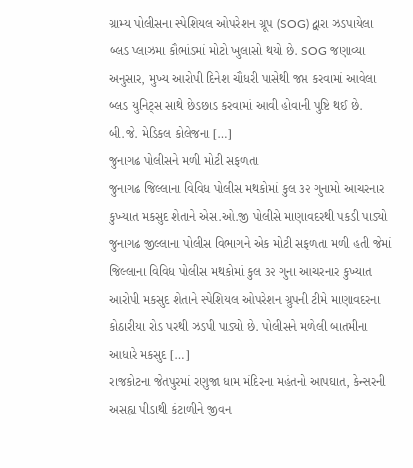ગ્રામ્ય પોલીસના સ્પેશિયલ ઓપરેશન ગ્રૂપ (SOG) દ્વારા ઝડપાયેલા બ્લડ પ્લાઝમા કૌભાંડમાં મોટો ખુલાસો થયો છે. SOG જણાવ્યા અનુસાર, મુખ્ય આરોપી દિનેશ ચૌધરી પાસેથી જપ્ત કરવામાં આવેલા બ્લડ યુનિટ્સ સાથે છેડછાડ કરવામાં આવી હોવાની પુષ્ટિ થઈ છે. બી.જે. મેડિકલ કોલેજના […]
જુનાગઢ પોલીસને મળી મોટી સફળતા
જુનાગઢ જિલ્લાના વિવિધ પોલીસ મથકોમાં કુલ ૩૨ ગુનામો આચરનાર કુખ્યાત મકસુદ શેતાને એસ.ઓ.જી પોલીસે માણાવદરથી પકડી પાડ્યો જુનાગઢ જીલ્લાના પોલીસ વિભાગને એક મોટી સફળતા મળી હતી જેમાં જિલ્લાના વિવિધ પોલીસ મથકોમાં કુલ ૩૨ ગુના આચરનાર કુખ્યાત આરોપી મકસુદ શેતાને સ્પેશિયલ ઓપરેશન ગ્રુપની ટીમે માણાવદરના કોઠારીયા રોડ પરથી ઝડપી પાડ્યો છે. પોલીસને મળેલી બાતમીના આધારે મકસુદ […]
રાજકોટના જેતપુરમાં રણુજા ધામ મંદિરના મહંતનો આપઘાત, કેન્સરની અસહ્ય પીડાથી કંટાળીને જીવન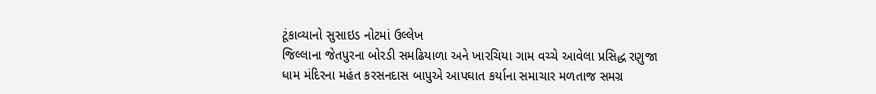ટૂંકાવ્યાનો સુસાઇડ નોટમાં ઉલ્લેખ
જિલ્લાના જેતપુરના બોરડી સમઢિયાળા અને ખારચિયા ગામ વચ્ચે આવેલા પ્રસિદ્ધ રણુજા ધામ મંદિરના મહંત કરસનદાસ બાપુએ આપઘાત કર્યાના સમાચાર મળતાજ સમગ્ર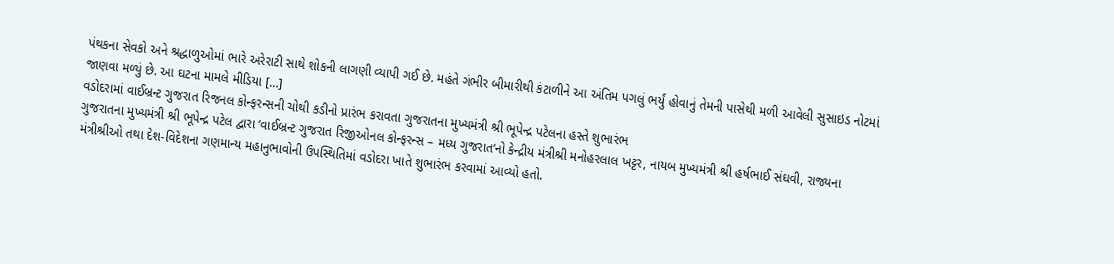પંથકના સેવકો અને શ્રદ્ધાળુઓમાં ભારે અરેરાટી સાથે શોકની લાગણી વ્યાપી ગઈ છે. મહંતે ગંભીર બીમારીથી કંટાળીને આ અંતિમ પગલું ભર્યું હોવાનું તેમની પાસેથી મળી આવેલી સુસાઇડ નોટમાં જાણવા મળ્યું છે. આ ઘટના મામલે મીડિયા […]
વડોદરામાં વાઈબ્રન્ટ ગુજરાત રિજનલ કોન્ફરન્સની ચોથી કડીનો પ્રારંભ કરાવતા ગુજરાતના મુખ્યમંત્રી શ્રી ભૂપેન્દ્ર પટેલના હસ્તે શુભારંભ
ગુજરાતના મુખ્યમંત્રી શ્રી ભૂપેન્દ્ર પટેલ દ્વારા ‘વાઈબ્રન્ટ ગુજરાત રિજીઓનલ કોન્ફરન્સ – મધ્ય ગુજરાત‘નો કેન્દ્રીય મંત્રીશ્રી મનોહરલાલ ખટ્ટર, નાયબ મુખ્યમંત્રી શ્રી હર્ષભાઈ સંઘવી, રાજ્યના મંત્રીશ્રીઓ તથા દેશ-વિદેશના ગણમાન્ય મહાનુભાવોની ઉપસ્થિતિમાં વડોદરા ખાતે શુભારંભ કરવામાં આવ્યો હતો.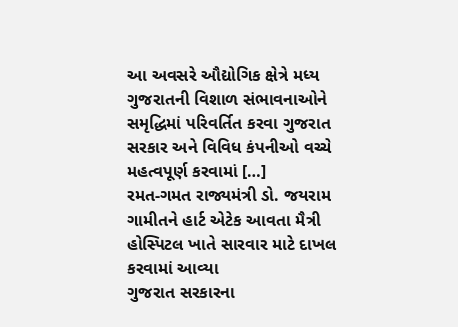આ અવસરે ઔદ્યોગિક ક્ષેત્રે મધ્ય ગુજરાતની વિશાળ સંભાવનાઓને સમૃદ્ધિમાં પરિવર્તિત કરવા ગુજરાત સરકાર અને વિવિધ કંપનીઓ વચ્ચે મહત્વપૂર્ણ કરવામાં […]
રમત-ગમત રાજ્યમંત્રી ડો. જયરામ ગામીતને હાર્ટ એટેક આવતા મૈત્રી હોસ્પિટલ ખાતે સારવાર માટે દાખલ કરવામાં આવ્યા
ગુજરાત સરકારના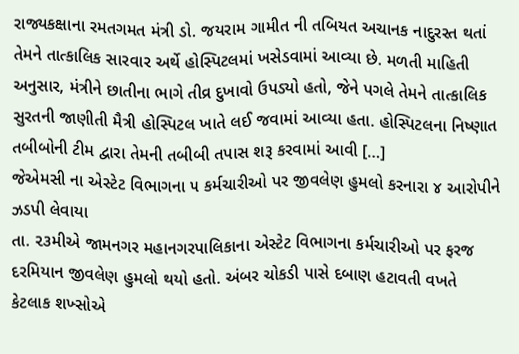રાજ્યકક્ષાના રમતગમત મંત્રી ડો. જયરામ ગામીત ની તબિયત અચાનક નાદુરસ્ત થતાં તેમને તાત્કાલિક સારવાર અર્થે હોસ્પિટલમાં ખસેડવામાં આવ્યા છે. મળતી માહિતી અનુસાર, મંત્રીને છાતીના ભાગે તીવ્ર દુખાવો ઉપડ્યો હતો, જેને પગલે તેમને તાત્કાલિક સુરતની જાણીતી મૈત્રી હોસ્પિટલ ખાતે લઈ જવામાં આવ્યા હતા. હોસ્પિટલના નિષ્ણાત તબીબોની ટીમ દ્વારા તેમની તબીબી તપાસ શરૂ કરવામાં આવી […]
જેએમસી ના એસ્ટેટ વિભાગના ૫ કર્મચારીઓ પર જીવલેણ હુમલો કરનારા ૪ આરોપીને ઝડપી લેવાયા
તા. ૨૩મીએ જામનગર મહાનગરપાલિકાના એસ્ટેટ વિભાગના કર્મચારીઓ પર ફરજ દરમિયાન જીવલેણ હુમલો થયો હતો. અંબર ચોકડી પાસે દબાણ હટાવતી વખતે કેટલાક શખ્સોએ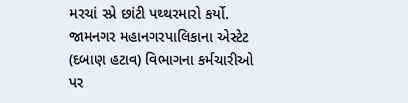મરચાં સ્પ્રે છાંટી પથ્થરમારો કર્યો. જામનગર મહાનગરપાલિકાના એસ્ટેટ (દબાણ હટાવ) વિભાગના કર્મચારીઓ પર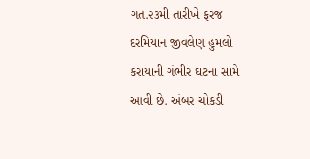ગત.૨૩મી તારીખે ફરજ દરમિયાન જીવલેણ હુમલો કરાયાની ગંભીર ઘટના સામે આવી છે. અંબર ચોકડી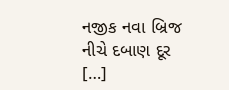નજીક નવા બ્રિજ નીચે દબાણ દૂર […]